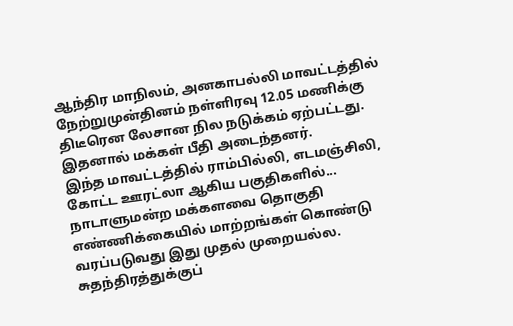ஆந்திர மாநிலம், அனகாபல்லி மாவட்டத்தில் நேற்றுமுன்தினம் நள்ளிரவு 12.05 மணிக்கு திடீரென லேசான நில நடுக்கம் ஏற்பட்டது. இதனால் மக்கள் பீதி அடைந்தனர்.
இந்த மாவட்டத்தில் ராம்பில்லி, எடமஞ்சிலி, கோட்ட ஊரட்லா ஆகிய பகுதிகளில்...
நாடாளுமன்ற மக்களவை தொகுதி எண்ணிக்கையில் மாற்றங்கள் கொண்டு வரப்படுவது இது முதல் முறையல்ல. சுதந்திரத்துக்குப்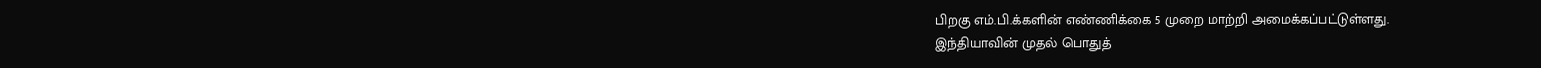பிறகு எம்.பி.க்களின் எண்ணிக்கை 5 முறை மாற்றி அமைக்கப்பட்டுள்ளது.
இந்தியாவின் முதல் பொதுத்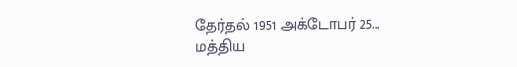தேர்தல் 1951 அக்டோபர் 25...
மத்திய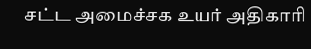சட்ட அமைச்சக உயர் அதிகாரி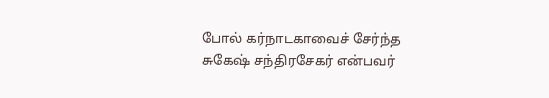போல் கர்நாடகாவைச் சேர்ந்த சுகேஷ் சந்திரசேகர் என்பவர்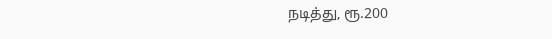நடித்து, ரூ.200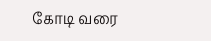கோடி வரை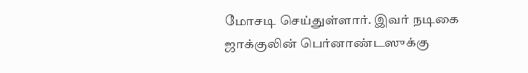மோசடி செய்துள்ளார். இவர் நடிகை ஜாக்குலின் பெர்னாண்டஸுக்கு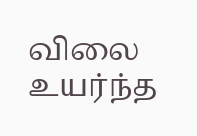விலை உயர்ந்த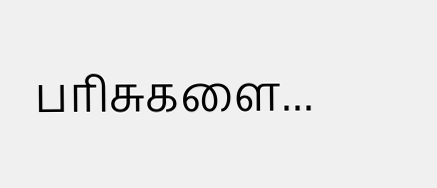பரிசுகளை...